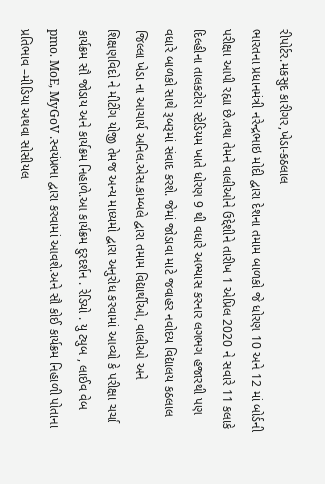રીપોર્ટર.મકસુદ કારીગર,ખેડા-કઠલાલ
ભારતના પ્રધાનમંત્રી નરેન્દ્રભાઇ મોદી દ્વારા દેશના તમામ બાળકો જે ધોરણ 10 અને 12 માં બોર્ડની પરીક્ષા આપી રહ્યા છે.તથા તેમને વાલીઓને ઉદ્દેશીને તારીખ 1 એપ્રિલ 2020 ને સવારે 11 કલાકે દિલ્હીના તાલકટોરા સ્ટેડિયમ ખાતે ધોરણ 9 થી વધારે અભ્યાસ કરનાર લગભગ હજારથી પણ વધારે બાળકો સાથે રૂબરૂમાં સંવાદ કરશે. જેમાં જોડાવા માટે જવાહર નવોદય વિદ્યાલય કઠલાલ જિલ્લા ખેડા ના આચાર્ય અનિલ.એસ.કામ્બલે દ્વારા તમામ વિદ્યાર્થીઓ, વાલીઓ અને શિક્ષણવિદો ને મીટીંગ યોજી તેમજ અન્ય માધ્યમો દ્વારા અનુરોધ કરવામાં આવ્યો કે પરીક્ષા ચર્ચા કાર્યક્રમ સૌ જોડાય અને કાર્યક્રમ નિહાળે.આ કાર્યક્રમ દુરદર્શન . રેડિયો . યુ ટ્યુબ , લાઈવ વેબ pmo. MoE, MyGoV .સ્વયંપ્રભા દ્વારા કરવામાં આવશે.અને સૌ કોઈ કાર્યક્રમ નિહાળી પોતાના પ્રતિભાવ –મીડિયા અથવા સોસીયલ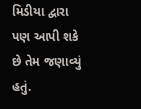મિડીયા દ્વારા પણ આપી શકે છે તેમ જણાવ્યું હતું.